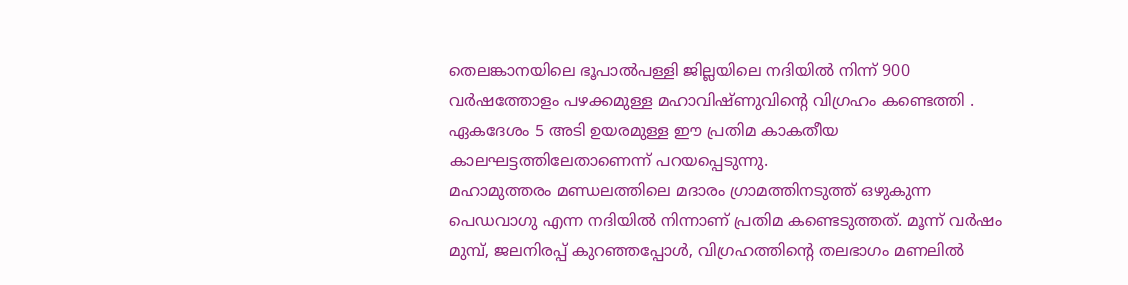തെലങ്കാനയിലെ ഭൂപാൽപള്ളി ജില്ലയിലെ നദിയിൽ നിന്ന് 900 വർഷത്തോളം പഴക്കമുള്ള മഹാവിഷ്ണുവിന്റെ വിഗ്രഹം കണ്ടെത്തി . ഏകദേശം 5 അടി ഉയരമുള്ള ഈ പ്രതിമ കാകതീയ കാലഘട്ടത്തിലേതാണെന്ന് പറയപ്പെടുന്നു.
മഹാമുത്തരം മണ്ഡലത്തിലെ മദാരം ഗ്രാമത്തിനടുത്ത് ഒഴുകുന്ന പെഡവാഗു എന്ന നദിയിൽ നിന്നാണ് പ്രതിമ കണ്ടെടുത്തത്. മൂന്ന് വർഷം മുമ്പ്, ജലനിരപ്പ് കുറഞ്ഞപ്പോൾ, വിഗ്രഹത്തിന്റെ തലഭാഗം മണലിൽ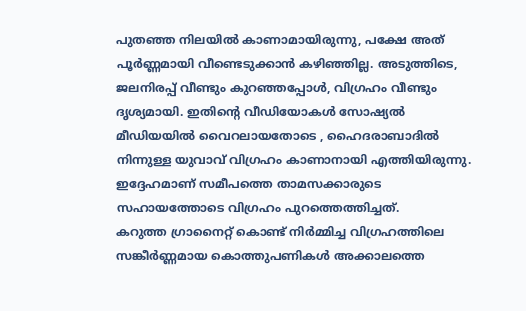പുതഞ്ഞ നിലയിൽ കാണാമായിരുന്നു, പക്ഷേ അത് പൂർണ്ണമായി വീണ്ടെടുക്കാൻ കഴിഞ്ഞില്ല. അടുത്തിടെ, ജലനിരപ്പ് വീണ്ടും കുറഞ്ഞപ്പോൾ, വിഗ്രഹം വീണ്ടും ദൃശ്യമായി. ഇതിന്റെ വീഡിയോകൾ സോഷ്യൽ മീഡിയയിൽ വൈറലായതോടെ , ഹൈദരാബാദിൽ നിന്നുള്ള യുവാവ് വിഗ്രഹം കാണാനായി എത്തിയിരുന്നു. ഇദ്ദേഹമാണ് സമീപത്തെ താമസക്കാരുടെ സഹായത്തോടെ വിഗ്രഹം പുറത്തെത്തിച്ചത്.
കറുത്ത ഗ്രാനൈറ്റ് കൊണ്ട് നിർമ്മിച്ച വിഗ്രഹത്തിലെ സങ്കീർണ്ണമായ കൊത്തുപണികൾ അക്കാലത്തെ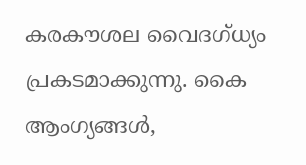കരകൗശല വൈദഗ്ധ്യം പ്രകടമാക്കുന്നു. കൈ ആംഗ്യങ്ങൾ,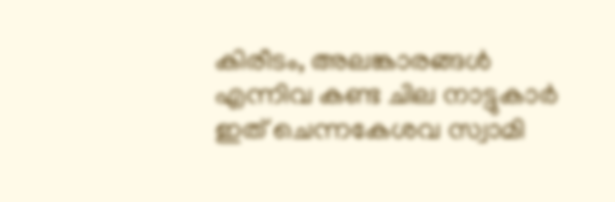കിരീടം, അലങ്കാരങ്ങൾ എന്നിവ കണ്ട ചില നാട്ടുകാർ ഇത് ചെന്നകേശവ സ്വാമി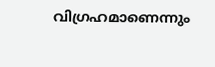വിഗ്രഹമാണെന്നും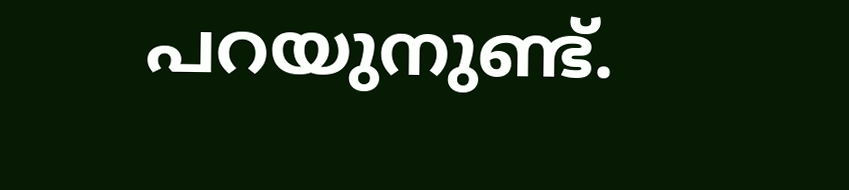പറയുനുണ്ട്.